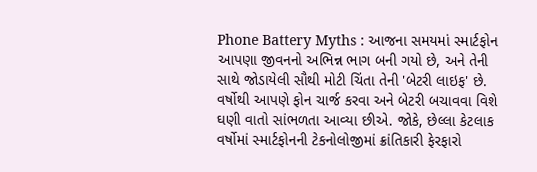Phone Battery Myths : આજના સમયમાં સ્માર્ટફોન આપણા જીવનનો અભિન્ન ભાગ બની ગયો છે, અને તેની સાથે જોડાયેલી સૌથી મોટી ચિંતા તેની 'બેટરી લાઇફ' છે. વર્ષોથી આપણે ફોન ચાર્જ કરવા અને બેટરી બચાવવા વિશે ઘણી વાતો સાંભળતા આવ્યા છીએ. જોકે, છેલ્લા કેટલાક વર્ષોમાં સ્માર્ટફોનની ટેકનોલોજીમાં ક્રાંતિકારી ફેરફારો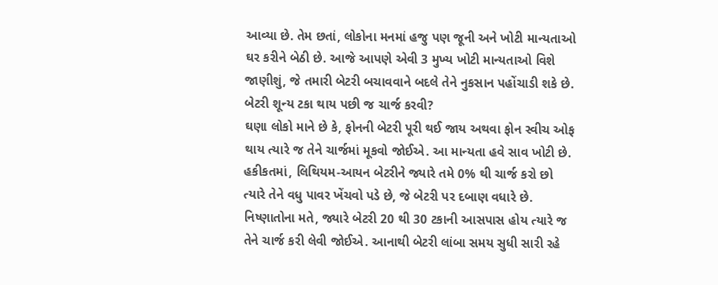આવ્યા છે. તેમ છતાં, લોકોના મનમાં હજુ પણ જૂની અને ખોટી માન્યતાઓ ઘર કરીને બેઠી છે. આજે આપણે એવી 3 મુખ્ય ખોટી માન્યતાઓ વિશે જાણીશું, જે તમારી બેટરી બચાવવાને બદલે તેને નુકસાન પહોંચાડી શકે છે.
બેટરી શૂન્ય ટકા થાય પછી જ ચાર્જ કરવી?
ઘણા લોકો માને છે કે, ફોનની બેટરી પૂરી થઈ જાય અથવા ફોન સ્વીચ ઓફ થાય ત્યારે જ તેને ચાર્જમાં મૂકવો જોઈએ. આ માન્યતા હવે સાવ ખોટી છે. હકીકતમાં, લિથિયમ-આયન બેટરીને જ્યારે તમે 0% થી ચાર્જ કરો છો ત્યારે તેને વધુ પાવર ખેંચવો પડે છે, જે બેટરી પર દબાણ વધારે છે. નિષ્ણાતોના મતે, જ્યારે બેટરી 20 થી 30 ટકાની આસપાસ હોય ત્યારે જ તેને ચાર્જ કરી લેવી જોઈએ. આનાથી બેટરી લાંબા સમય સુધી સારી રહે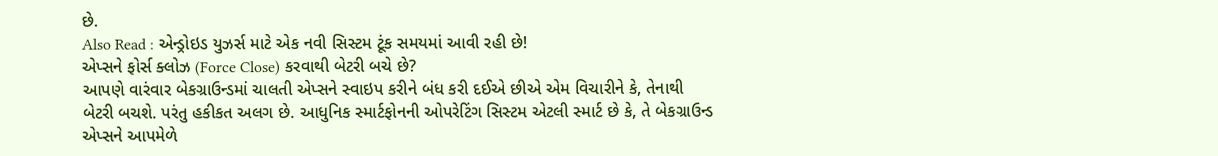છે.
Also Read : એન્ડ્રોઇડ યુઝર્સ માટે એક નવી સિસ્ટમ ટૂંક સમયમાં આવી રહી છે!
એપ્સને ફોર્સ ક્લોઝ (Force Close) કરવાથી બેટરી બચે છે?
આપણે વારંવાર બેકગ્રાઉન્ડમાં ચાલતી એપ્સને સ્વાઇપ કરીને બંધ કરી દઈએ છીએ એમ વિચારીને કે, તેનાથી બેટરી બચશે. પરંતુ હકીકત અલગ છે. આધુનિક સ્માર્ટફોનની ઓપરેટિંગ સિસ્ટમ એટલી સ્માર્ટ છે કે, તે બેકગ્રાઉન્ડ એપ્સને આપમેળે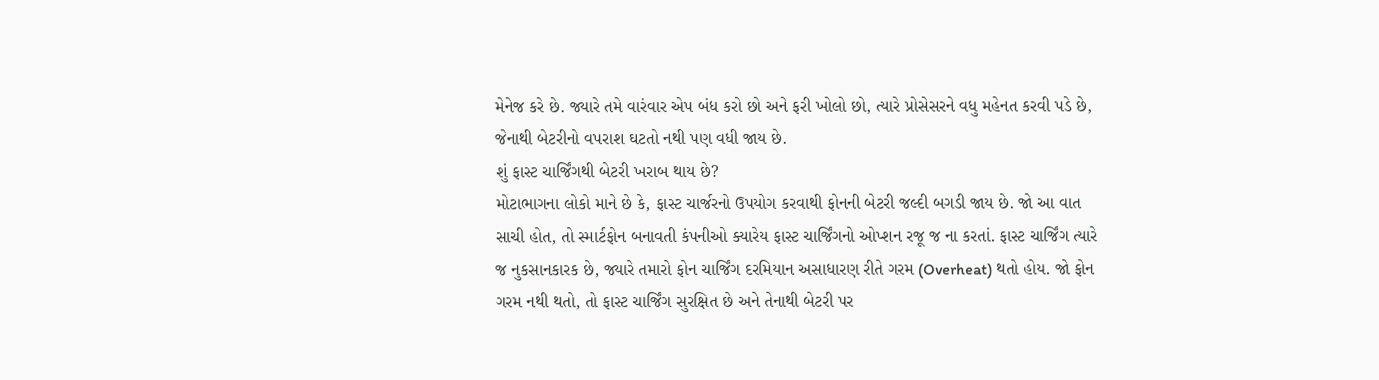મેનેજ કરે છે. જ્યારે તમે વારંવાર એપ બંધ કરો છો અને ફરી ખોલો છો, ત્યારે પ્રોસેસરને વધુ મહેનત કરવી પડે છે, જેનાથી બેટરીનો વપરાશ ઘટતો નથી પણ વધી જાય છે.
શું ફાસ્ટ ચાર્જિંગથી બેટરી ખરાબ થાય છે?
મોટાભાગના લોકો માને છે કે, ફાસ્ટ ચાર્જરનો ઉપયોગ કરવાથી ફોનની બેટરી જલ્દી બગડી જાય છે. જો આ વાત સાચી હોત, તો સ્માર્ટફોન બનાવતી કંપનીઓ ક્યારેય ફાસ્ટ ચાર્જિંગનો ઓપ્શન રજૂ જ ના કરતાં. ફાસ્ટ ચાર્જિંગ ત્યારે જ નુકસાનકારક છે, જ્યારે તમારો ફોન ચાર્જિંગ દરમિયાન અસાધારણ રીતે ગરમ (Overheat) થતો હોય. જો ફોન ગરમ નથી થતો, તો ફાસ્ટ ચાર્જિંગ સુરક્ષિત છે અને તેનાથી બેટરી પર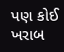પણ કોઈ ખરાબ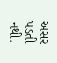અસર પડતી નથી.